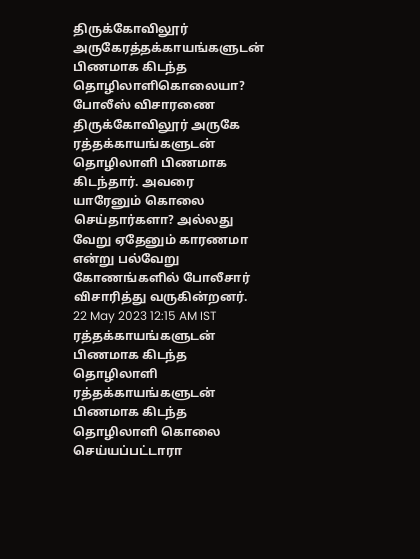திருக்கோவிலூர் அருகேரத்தக்காயங்களுடன் பிணமாக கிடந்த தொழிலாளிகொலையா? போலீஸ் விசாரணை
திருக்கோவிலூர் அருகே ரத்தக்காயங்களுடன் தொழிலாளி பிணமாக கிடந்தார். அவரை யாரேனும் கொலை செய்தார்களா? அல்லது வேறு ஏதேனும் காரணமா என்று பல்வேறு கோணங்களில் போலீசார் விசாரித்து வருகின்றனர்.
22 May 2023 12:15 AM IST
ரத்தக்காயங்களுடன் பிணமாக கிடந்த தொழிலாளி
ரத்தக்காயங்களுடன் பிணமாக கிடந்த தொழிலாளி கொலை செய்யப்பட்டாரா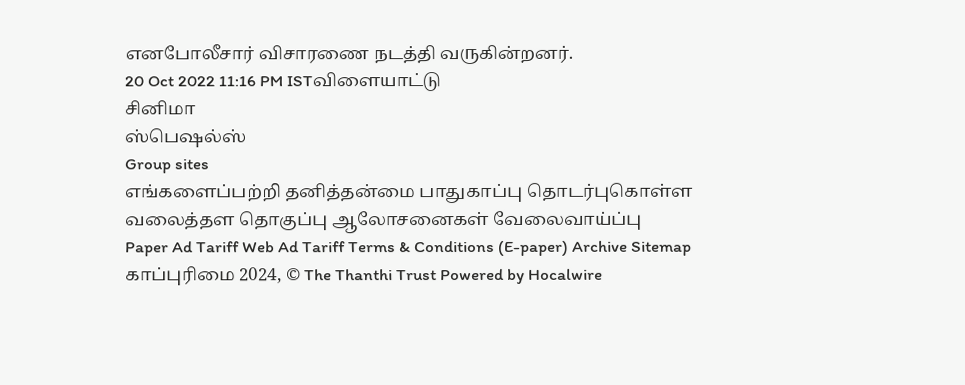எனபோலீசார் விசாரணை நடத்தி வருகின்றனர்.
20 Oct 2022 11:16 PM ISTவிளையாட்டு
சினிமா
ஸ்பெஷல்ஸ்
Group sites
எங்களைப்பற்றி தனித்தன்மை பாதுகாப்பு தொடர்புகொள்ள வலைத்தள தொகுப்பு ஆலோசனைகள் வேலைவாய்ப்பு
Paper Ad Tariff Web Ad Tariff Terms & Conditions (E-paper) Archive Sitemap
காப்புரிமை 2024, © The Thanthi Trust Powered by Hocalwire